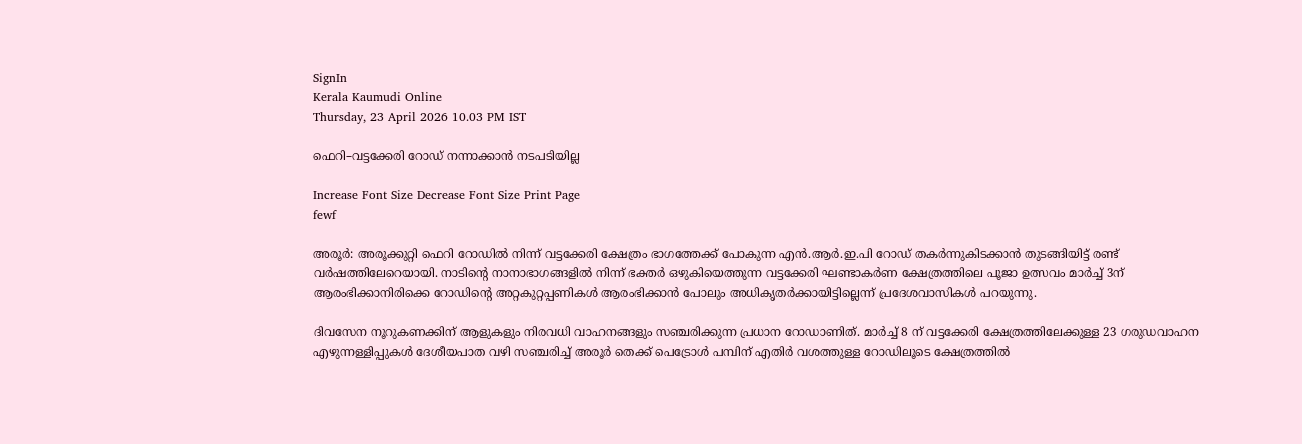SignIn
Kerala Kaumudi Online
Thursday, 23 April 2026 10.03 PM IST

ഫെറി–വട്ടക്കേരി റോഡ് നന്നാക്കാൻ നടപടിയില്ല

Increase Font Size Decrease Font Size Print Page
fewf

അരൂർ: അരൂക്കുറ്റി ഫെറി റോഡിൽ നിന്ന് വട്ടക്കേരി ക്ഷേത്രം ഭാഗത്തേക്ക് പോകുന്ന എൻ.ആർ.ഇ.പി റോഡ് തകർന്നുകിടക്കാൻ തുടങ്ങിയിട്ട് രണ്ട് വർഷത്തിലേറെയായി. നാടിന്റെ നാനാഭാഗങ്ങളിൽ നിന്ന് ഭക്തർ ഒഴുകിയെത്തുന്ന വട്ടക്കേരി ഘണ്ടാകർണ ക്ഷേത്രത്തിലെ പൂജാ ഉത്സവം മാർച്ച് 3ന് ആരംഭിക്കാനിരിക്കെ റോഡിന്റെ അറ്റകുറ്റപ്പണികൾ ആരംഭിക്കാൻ പോലും അധികൃതർക്കായിട്ടില്ലെന്ന് പ്രദേശവാസികൾ പറയുന്നു.

ദിവസേന നൂറുകണക്കിന് ആളുകളും നിരവധി വാഹനങ്ങളും സഞ്ചരിക്കുന്ന പ്രധാന റോഡാണിത്. മാർച്ച് 8 ന് വട്ടക്കേരി ക്ഷേത്രത്തിലേക്കുള്ള 23 ഗരുഡവാഹന എഴുന്നള്ളിപ്പുകൾ ദേശീയപാത വഴി സഞ്ചരിച്ച് അരൂർ തെക്ക് പെട്രോൾ പമ്പിന് എതിർ വശത്തുള്ള റോഡിലൂടെ ക്ഷേത്രത്തിൽ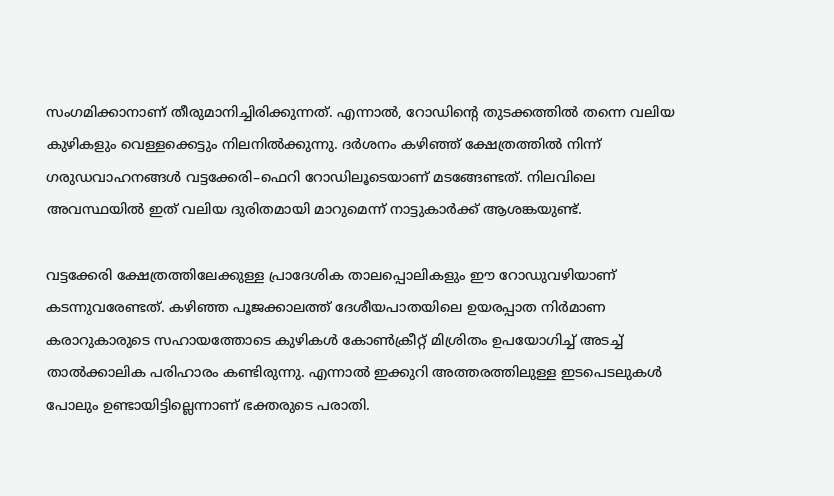സംഗമിക്കാനാണ് തീരുമാനിച്ചിരിക്കുന്നത്. എന്നാൽ, റോഡിന്റെ തുടക്കത്തിൽ തന്നെ വലിയ കുഴികളും വെള്ളക്കെട്ടും നിലനിൽക്കുന്നു. ദർശനം കഴിഞ്ഞ് ക്ഷേത്രത്തിൽ നിന്ന് ഗരുഡവാഹനങ്ങൾ വട്ടക്കേരി–ഫെറി റോഡിലൂടെയാണ് മടങ്ങേണ്ടത്. നിലവിലെ അവസ്ഥയിൽ ഇത് വലിയ ദുരിതമായി മാറുമെന്ന് നാട്ടുകാർക്ക് ആശങ്കയുണ്ട്.

വട്ടക്കേരി ക്ഷേത്രത്തിലേക്കുള്ള പ്രാദേശിക താലപ്പൊലികളും ഈ റോഡുവഴിയാണ് കടന്നുവരേണ്ടത്. കഴിഞ്ഞ പൂജക്കാലത്ത് ദേശീയപാതയിലെ ഉയരപ്പാത നിർമാണ കരാറുകാരുടെ സഹായത്തോടെ കുഴികൾ കോൺക്രീറ്റ് മിശ്രിതം ഉപയോഗിച്ച് അടച്ച് താൽക്കാലിക പരിഹാരം കണ്ടിരുന്നു. എന്നാൽ ഇക്കുറി അത്തരത്തിലുള്ള ഇടപെടലുകൾ പോലും ഉണ്ടായിട്ടില്ലെന്നാണ് ഭക്തരുടെ പരാതി.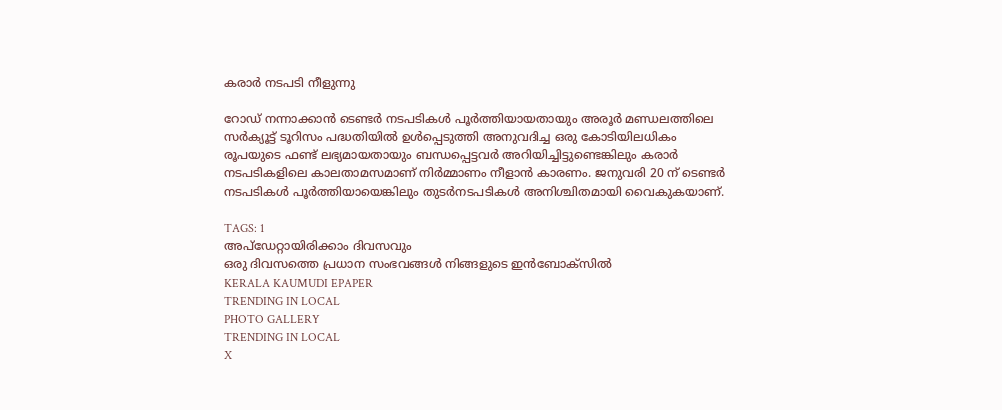കരാർ നടപടി നീളുന്നു

റോഡ് നന്നാക്കാൻ ടെണ്ടർ നടപടികൾ പൂർത്തിയായതായും അരൂർ മണ്ഡലത്തിലെ സർക്യൂട്ട് ടൂറിസം പദ്ധതിയിൽ ഉൾപ്പെടുത്തി അനുവദിച്ച ഒരു കോടിയിലധികം രൂപയുടെ ഫണ്ട് ലഭ്യമായതായും ബന്ധപ്പെട്ടവർ അറിയിച്ചിട്ടുണ്ടെങ്കിലും കരാർ നടപടികളിലെ കാലതാമസമാണ് നിർമ്മാണം നീളാൻ കാരണം. ജനുവരി 20 ന് ടെണ്ടർ നടപടികൾ പൂർത്തിയായെങ്കിലും തുടർനടപടികൾ അനിശ്ചിതമായി വൈകുകയാണ്.

TAGS: 1
അപ്ഡേറ്റായിരിക്കാം ദിവസവും
ഒരു ദിവസത്തെ പ്രധാന സംഭവങ്ങൾ നിങ്ങളുടെ ഇൻബോക്സിൽ
KERALA KAUMUDI EPAPER
TRENDING IN LOCAL
PHOTO GALLERY
TRENDING IN LOCAL
X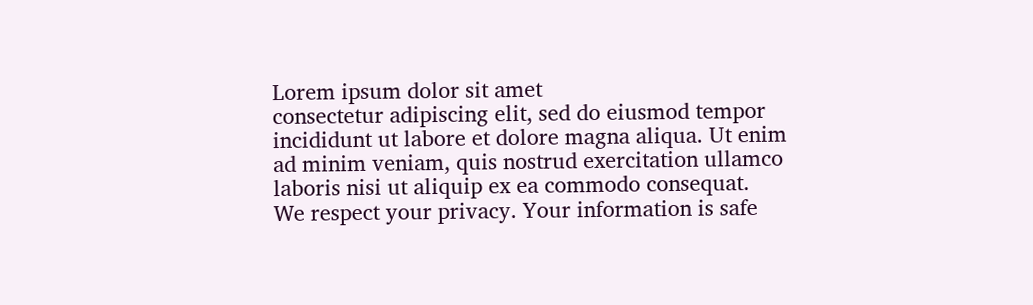Lorem ipsum dolor sit amet
consectetur adipiscing elit, sed do eiusmod tempor incididunt ut labore et dolore magna aliqua. Ut enim ad minim veniam, quis nostrud exercitation ullamco laboris nisi ut aliquip ex ea commodo consequat.
We respect your privacy. Your information is safe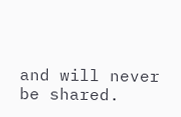and will never be shared.